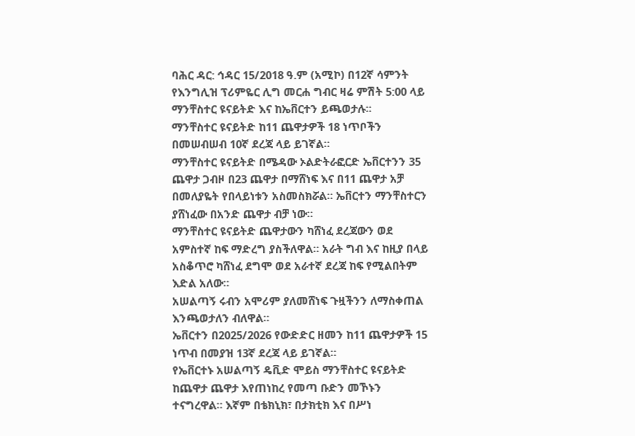ባሕር ዳር: ኅዳር 15/2018 ዓ.ም (አሚኮ) በ12ኛ ሳምንት የእንግሊዝ ፕሪምዬር ሊግ መርሐ ግብር ዛሬ ምሽት 5:00 ላይ ማንቸስተር ዩናይትድ እና ከኤቨርተን ይጫወታሉ፡፡
ማንቸስተር ዩናይትድ ከ11 ጨዋታዎች 18 ነጥቦችን በመሠብሠብ 10ኛ ደረጃ ላይ ይገኛል።
ማንቸስተር ዩናይትድ በሜዳው ኦልድትራፎርድ ኤቨርተንን 35 ጨዋታ ጋብዞ በ23 ጨዋታ በማሸነፍ እና በ11 ጨዋታ አቻ በመለያዬት የበላይነቱን አስመስክሯል። ኤቨርተን ማንቸስተርን ያሸነፈው በአንድ ጨዋታ ብቻ ነው።
ማንቸስተር ዩናይትድ ጨዋታውን ካሸነፈ ደረጃውን ወደ አምስተኛ ከፍ ማድረግ ያስችለዋል። አራት ግብ እና ከዚያ በላይ አስቆጥሮ ካሸነፈ ደግሞ ወደ አራተኛ ደረጃ ከፍ የሚልበትም እድል አለው።
አሠልጣኝ ሩብን አሞሪም ያለመሸነፍ ጉዟችንን ለማስቀጠል እንጫወታለን ብለዋል።
ኤቨርተን በ2025/2026 የውድድር ዘመን ከ11 ጨዋታዎች 15 ነጥብ በመያዝ 13ኛ ደረጃ ላይ ይገኛል።
የኤቨርተኑ አሠልጣኝ ዴቪድ ሞይስ ማንቸስተር ዩናይትድ ከጨዋታ ጨዋታ እየጠነከረ የመጣ ቡድን መኾኑን ተናግረዋል። እኛም በቴክኒክ፣ በታክቲክ እና በሥነ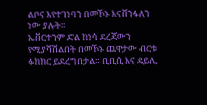ልቦና እየተገነባን በመኾኑ እናሸንፋለን ነው ያሉት።
ኤቨርተንም ድል ከነሳ ደረጃውን የሚያሻሽልበት በመኾኑ ጨዋታው ብርቱ ፉክክር ይደረግበታል። ቢቢሲ እና ዴይሊ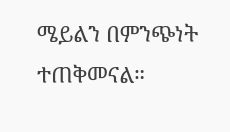ሜይልን በምንጭነት ተጠቅመናል።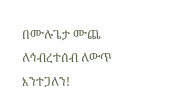በሙሉጌታ ሙጨ
ለኅብረተሰብ ለውጥ እንተጋለን!